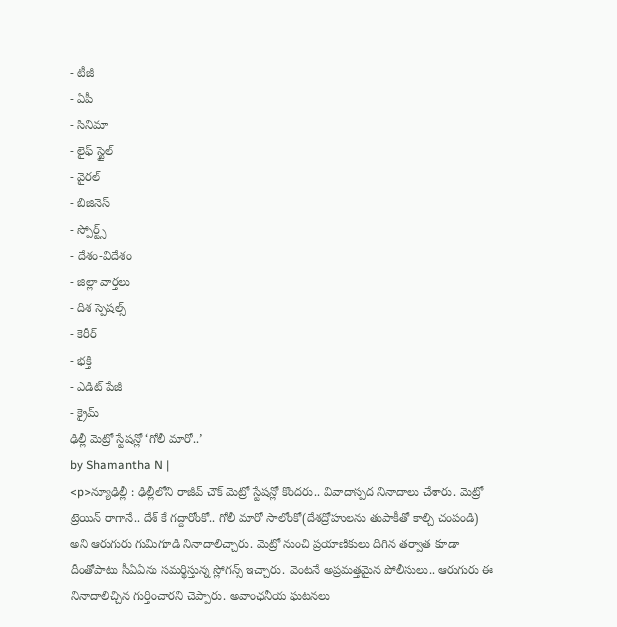- టీజీ
- ఏపీ
- సినిమా
- లైఫ్ స్టైల్
- వైరల్
- బిజినెస్
- స్పోర్ట్స్
- దేశం-విదేశం
- జిల్లా వార్తలు
- దిశ స్పెషల్స్
- కెరీర్
- భక్తి
- ఎడిట్ పేజీ
- క్రైమ్
ఢిల్లీ మెట్రో స్టేషన్లో ‘గోలీ మారో..’
by Shamantha N |
<p>న్యూఢిల్లీ : ఢిల్లీలోని రాజీవ్ చౌక్ మెట్రో స్టేషన్లో కొందరు.. వివాదాస్పద నినాదాలు చేశారు. మెట్రో ట్రెయిన్ రాగానే.. దేశ్ కే గద్దారోంకో.. గోలీ మారో సాలోంకో(దేశద్రోహులను తుపాకీతో కాల్చి చంపండి) అని ఆరుగురు గుమిగూడి నినాదాలిచ్చారు. మెట్రో నుంచి ప్రయాణికులు దిగిన తర్వాత కూడా దీంతోపాటు సీఏఏను సమర్థిస్తున్న స్లోగన్స్ ఇచ్చారు. వెంటనే అప్రమత్తమైన పోలీసులు.. ఆరుగురు ఈ నినాదాలిచ్చిన గుర్తించారని చెప్పారు. అవాంఛనీయ ఘటనలు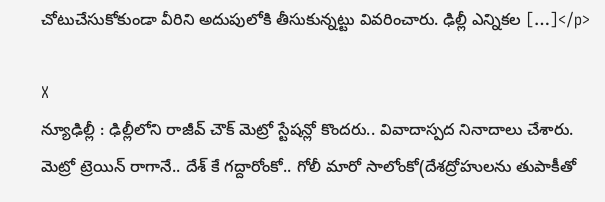చోటుచేసుకోకుండా వీరిని అదుపులోకి తీసుకున్నట్టు వివరించారు. ఢిల్లీ ఎన్నికల […]</p>

X
న్యూఢిల్లీ : ఢిల్లీలోని రాజీవ్ చౌక్ మెట్రో స్టేషన్లో కొందరు.. వివాదాస్పద నినాదాలు చేశారు. మెట్రో ట్రెయిన్ రాగానే.. దేశ్ కే గద్దారోంకో.. గోలీ మారో సాలోంకో(దేశద్రోహులను తుపాకీతో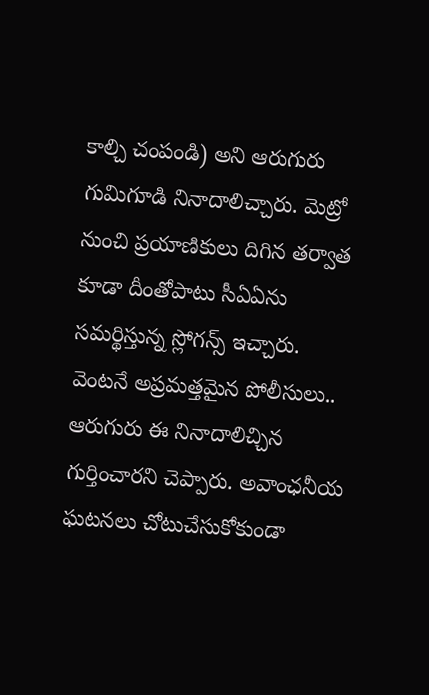కాల్చి చంపండి) అని ఆరుగురు గుమిగూడి నినాదాలిచ్చారు. మెట్రో నుంచి ప్రయాణికులు దిగిన తర్వాత కూడా దీంతోపాటు సీఏఏను సమర్థిస్తున్న స్లోగన్స్ ఇచ్చారు. వెంటనే అప్రమత్తమైన పోలీసులు.. ఆరుగురు ఈ నినాదాలిచ్చిన గుర్తించారని చెప్పారు. అవాంఛనీయ ఘటనలు చోటుచేసుకోకుండా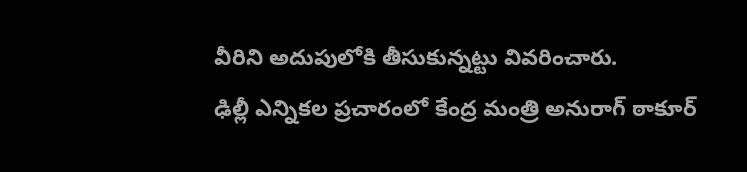వీరిని అదుపులోకి తీసుకున్నట్టు వివరించారు.
ఢిల్లీ ఎన్నికల ప్రచారంలో కేంద్ర మంత్రి అనురాగ్ ఠాకూర్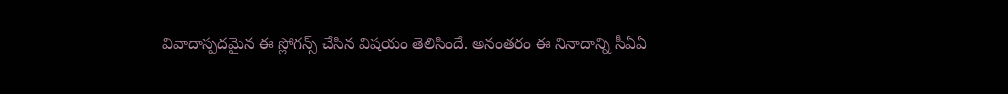వివాదాస్పదమైన ఈ స్లోగన్స్ చేసిన విషయం తెలిసిందే. అనంతరం ఈ నినాదాన్ని సీఏఏ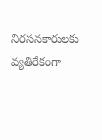నిరసనకారులకు వ్యతిరేకంగా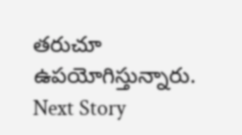తరుచూ ఉపయోగిస్తున్నారు.
Next Story